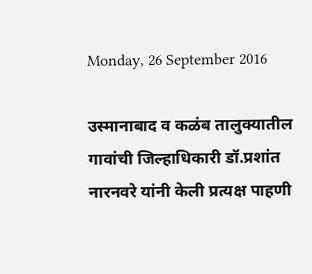Monday, 26 September 2016

उस्मानाबाद व कळंब तालुक्यातील गावांची जिल्हाधिकारी डॉ.प्रशांत नारनवरे यांनी केली प्रत्यक्ष पाहणी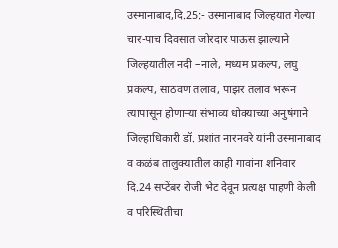उस्मानाबाद,दि.25:- उस्मानाबाद जिल्हयात गेल्या चार-पाच दिवसात जोरदार पाऊस झाल्याने जिल्हयातील नदी –नाले, मध्यम प्रकल्प, लघु प्रकल्प, साठवण तलाव, पाझर तलाव भरून त्यापासून होणाऱ्या संभाव्य धोक्याच्या अनुषंगाने जिल्हाधिकारी डॉ. प्रशांत नारनवरे यांनी उस्मानाबाद व कळंब तालुक्यातील काही गावांना शनिवार दि.24 सप्टेंबर रोजी भेट देवून प्रत्यक्ष पाहणी केली व परिस्थितीचा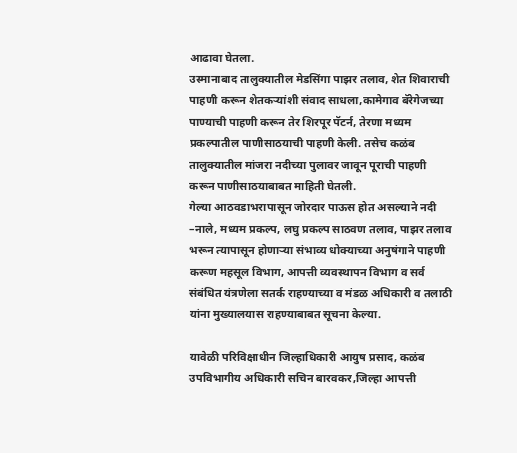आढावा घेतला.
उस्मानाबाद तालुक्यातील मेडसिंगा पाझर तलाव, शेत शिवाराची पाहणी करून शेतकऱ्यांशी संवाद साधला,कामेगाव बॅरेगेजच्या पाण्याची पाहणी करून तेर शिरपूर पॅटर्न, तेरणा मध्यम प्रकल्पातील पाणीसाठयाची पाहणी केली. तसेच कळंब तालुक्यातील मांजरा नदीच्या पुलावर जावून पूराची पाहणी करून पाणीसाठयाबाबत माहिती घेतली.
गेल्या आठवडाभरापासून जोरदार पाऊस होत असल्याने नदी –नाले, मध्यम प्रकल्प, लघु प्रकल्प साठवण तलाव, पाझर तलाव भरून त्यापासून होणाऱ्या संभाव्य धोक्याच्या अनुषंगाने पाहणी करूण महसूल विभाग, आपत्ती व्यवस्थापन विभाग व सर्व संबंधित यंत्रणेला सतर्क राहण्याच्या व मंडळ अधिकारी व तलाठी यांना मुख्यालयास राहण्याबाबत सूचना केल्या.

यावेळी परिविक्षाधीन जिल्हाधिकारी आयुष प्रसाद, कळंब उपविभागीय अधिकारी सचिन बारवकर,जिल्हा आपत्ती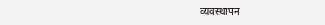व्यवस्थापन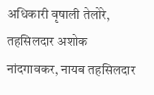अधिकारी वृषाली तेलोरे, तहसिलदार अशोक नांदगावकर, नायब तहसिलदार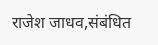राजेश जाधव,संबंधित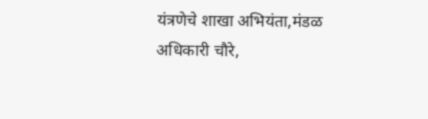यंत्रणेचे शाखा अभियंता,मंडळ अधिकारी चौरे,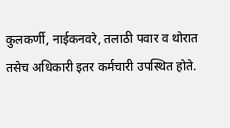कुलकर्णी, नाईकनवरे, तलाठी पवार व थोरात तसेच अधिकारी इतर कर्मचारी उपस्थित होते.